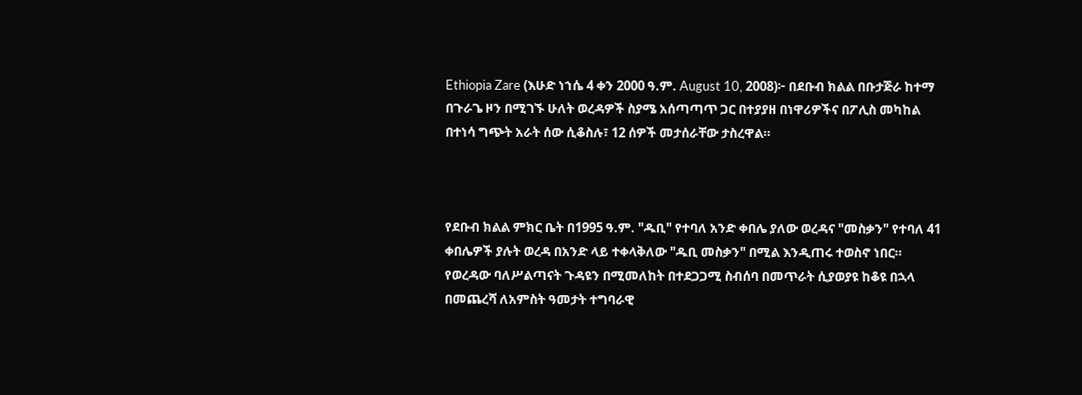Ethiopia Zare (እሁድ ነኀሴ 4 ቀን 2000 ዓ.ም. August 10, 2008)፦ በደቡብ ክልል በቡታጅራ ከተማ በጉራጌ ዞን በሚገኙ ሁለት ወረዳዎች ስያሜ አሰጣጣጥ ጋር በተያያዘ በነዋሪዎችና በፖሊስ መካከል በተነሳ ግጭት አራት ሰው ሲቆስሉ፣ 12 ሰዎች መታሰራቸው ታስረዋል።



የደቡብ ክልል ምክር ቤት በ1995 ዓ.ም. "ዱቢ" የተባለ አንድ ቀበሌ ያለው ወረዳና "መስቃን" የተባለ 41 ቀበሌዎች ያሉት ወረዳ በአንድ ላይ ተቀላቅለው "ዱቢ መስቃን" በሚል እንዲጠሩ ተወስኖ ነበር። የወረዳው ባለሥልጣናት ጉዳዩን በሚመለከት በተደጋጋሚ ስብሰባ በመጥራት ሲያወያዩ ከቆዩ በኋላ በመጨረሻ ለአምስት ዓመታት ተግባራዊ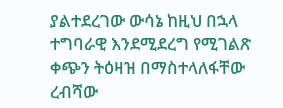ያልተደረገው ውሳኔ ከዚህ በኋላ ተግባራዊ እንደሚደረግ የሚገልጽ ቀጭን ትዕዛዝ በማስተላለፋቸው ረብሻው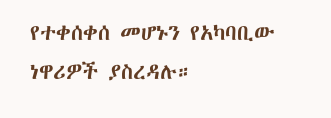የተቀሰቀሰ መሆኑን የአካባቢው ነዋሪዎች ያስረዳሉ።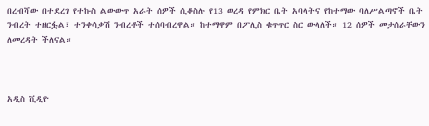በረብሻው በተደረገ የተኩስ ልውውጥ አራት ሰዎች ሲቆስሉ የ13 ወረዳ የምክር ቤት አባላትና የከተማው ባለሥልጣኖች ቤት ንብረት ተዘርፏል፣ ተንቀሳቃሽ ንብረቶች ተሰባብረዋል። ከተማዋም በፖሊስ ቁጥጥር ስር ውላለች። 12 ሰዎች መታሰራቸውን ለመረዳት ችለናል።



አዲስ ቪዲዮ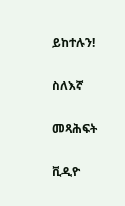ይከተሉን!

ስለእኛ

መጻሕፍት

ቪዲዮ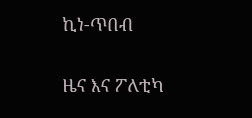ኪነ-ጥበብ

ዜና እና ፖለቲካ